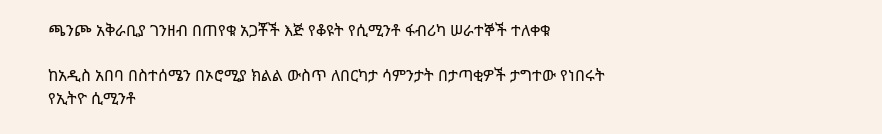ጫንጮ አቅራቢያ ገንዘብ በጠየቁ አጋቾች እጅ የቆዩት የሲሚንቶ ፋብሪካ ሠራተኞች ተለቀቁ

ከአዲስ አበባ በስተሰሜን በኦሮሚያ ክልል ውስጥ ለበርካታ ሳምንታት በታጣቂዎች ታግተው የነበሩት የኢትዮ ሲሚንቶ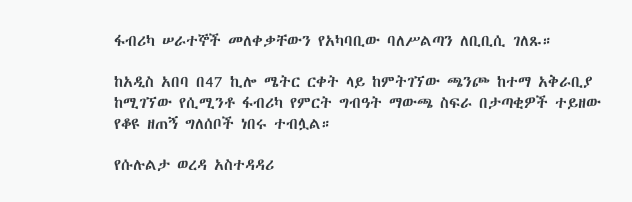ፋብሪካ ሠራተኞች መለቀቃቸውን የአካባቢው ባለሥልጣን ለቢቢሲ ገለጹ።

ከአዲስ አበባ በ47 ኪሎ ሜትር ርቀት ላይ ከምትገኘው ጫንጮ ከተማ አቅራቢያ ከሚገኘው የሲሚንቶ ፋብሪካ የምርት ግብዓት ማውጫ ስፍራ በታጣቂዎች ተይዘው የቆዩ ዘጠኝ ግለሰቦች ነበሩ ተብሏል።

የሱሉልታ ወረዳ አስተዳዳሪ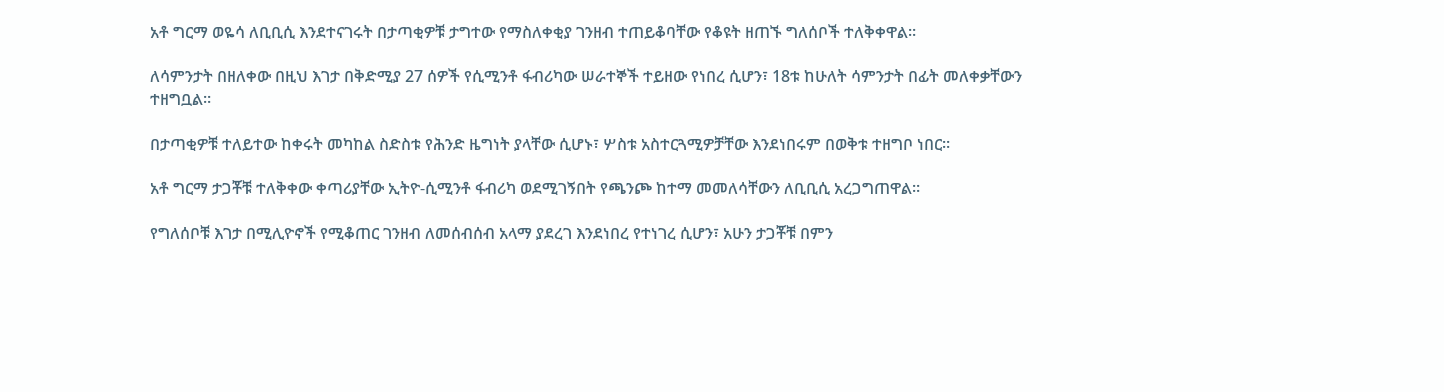አቶ ግርማ ወዬሳ ለቢቢሲ እንደተናገሩት በታጣቂዎቹ ታግተው የማስለቀቂያ ገንዘብ ተጠይቆባቸው የቆዩት ዘጠኙ ግለሰቦች ተለቅቀዋል።

ለሳምንታት በዘለቀው በዚህ እገታ በቅድሚያ 27 ሰዎች የሲሚንቶ ፋብሪካው ሠራተኞች ተይዘው የነበረ ሲሆን፣ 18ቱ ከሁለት ሳምንታት በፊት መለቀቃቸውን ተዘግቧል።

በታጣቂዎቹ ተለይተው ከቀሩት መካከል ስድስቱ የሕንድ ዜግነት ያላቸው ሲሆኑ፣ ሦስቱ አስተርጓሚዎቻቸው እንደነበሩም በወቅቱ ተዘግቦ ነበር።

አቶ ግርማ ታጋቾቹ ተለቅቀው ቀጣሪያቸው ኢትዮ-ሲሚንቶ ፋብሪካ ወደሚገኝበት የጫንጮ ከተማ መመለሳቸውን ለቢቢሲ አረጋግጠዋል።

የግለሰቦቹ እገታ በሚሊዮኖች የሚቆጠር ገንዘብ ለመሰብሰብ አላማ ያደረገ እንደነበረ የተነገረ ሲሆን፣ አሁን ታጋቾቹ በምን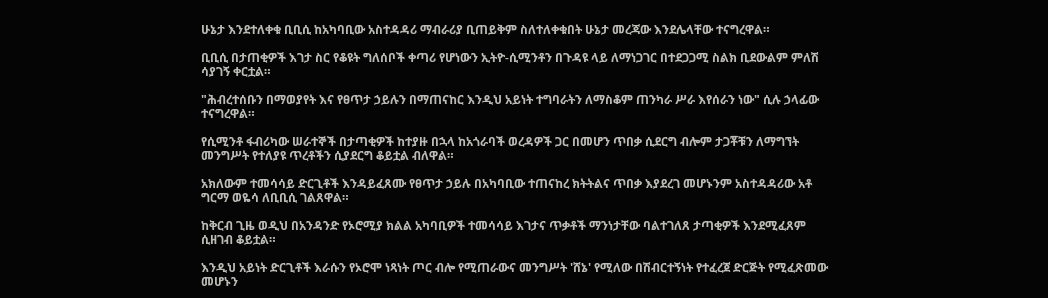ሁኔታ እንደተለቀቁ ቢቢሲ ከአካባቢው አስተዳዳሪ ማብራሪያ ቢጠይቅም ስለተለቀቁበት ሁኔታ መረጃው እንደሌላቸው ተናግረዋል።

ቢቢሲ በታጠቂዎች እገታ ስር የቆዩት ግለሰቦች ቀጣሪ የሆነውን ኢትዮ-ሲሚንቶን በጉዳዩ ላይ ለማነጋገር በተደጋጋሚ ስልክ ቢደውልም ምለሽ ሳያገኝ ቀርቷል።

"ሕብረተሰቡን በማወያየት እና የፀጥታ ኃይሉን በማጠናከር እንዲህ አይነት ተግባራትን ለማስቆም ጠንካራ ሥራ እየሰራን ነው" ሲሉ ኃላፊው ተናግረዋል።

የሲሚንቶ ፋብሪካው ሠራተኞች በታጣቂዎች ከተያዙ በኋላ ከአጎራባች ወረዳዎች ጋር በመሆን ጥበቃ ሲደርግ ብሎም ታጋቾቹን ለማግኘት መንግሥት የተለያዩ ጥረቶችን ሲያደርግ ቆይቷል ብለዋል።

አክለውም ተመሳሳይ ድርጊቶች እንዳይፈጸሙ የፀጥታ ኃይሉ በአካባቢው ተጠናከረ ክትትልና ጥበቃ እያደረገ መሆኑንም አስተዳዳሪው አቶ ግርማ ወዬሳ ለቢቢሲ ገልጸዋል።

ከቅርብ ጊዜ ወዲህ በአንዳንድ የኦሮሚያ ክልል አካባቢዎች ተመሳሳይ እገታና ጥቃቶች ማንነታቸው ባልተገለጸ ታጣቂዎች እንደሚፈጸም ሲዘገብ ቆይቷል።

እንዲህ አይነት ድርጊቶች እራሱን የኦሮሞ ነጻነት ጦር ብሎ የሚጠራውና መንግሥት 'ሸኔ' የሚለው በሽብርተኝነት የተፈረጀ ድርጅት የሚፈጽመው መሆኑን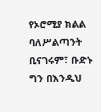የኦሮሚያ ክልል ባለሥልጣንት ቢናገሩም፣ ቡድኑ ግን በእንዲህ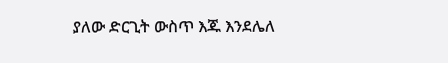ያለው ድርጊት ውስጥ እጁ እንደሌለ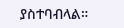ያስተባብላል።